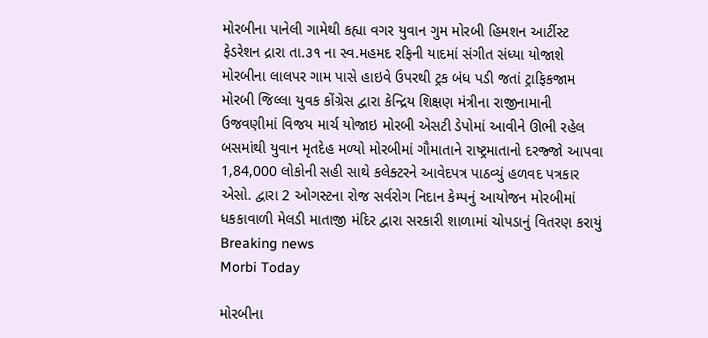મોરબીના પાનેલી ગામેથી કહ્યા વગર યુવાન ગુમ મોરબી હિમશન આર્ટીસ્ટ ફેડરેશન દ્રારા તા.૩૧ ના સ્વ.મહમદ રફિની યાદમાં સંગીત સંધ્યા યોજાશે મોરબીના લાલપર ગામ પાસે હાઇવે ઉપરથી ટ્રક બંધ પડી જતાં ટ્રાફિકજામ મોરબી જિલ્લા યુવક કોંગ્રેસ દ્વારા કેન્દ્રિય શિક્ષણ મંત્રીના રાજીનામાની ઉજવણીમાં વિજય માર્ચ યોજાઇ મોરબી એસટી ડેપોમાં આવીને ઊભી રહેલ બસમાંથી યુવાન મૃતદેહ મળ્યો મોરબીમાં ગૌમાતાને રાષ્ટ્રમાતાનો દરજ્જો આપવા 1,84,000 લોકોની સહી સાથે કલેક્ટરને આવેદપત્ર પાઠવ્યું હળવદ પત્રકાર એસો. દ્વારા 2 ઓગસ્ટના રોજ સર્વરોગ નિદાન કેમ્પનું આયોજન મોરબીમાં ધકકાવાળી મેલડી માતાજી મંદિર દ્વારા સરકારી શાળામાં ચોપડાનું વિતરણ કરાયું
Breaking news
Morbi Today

મોરબીના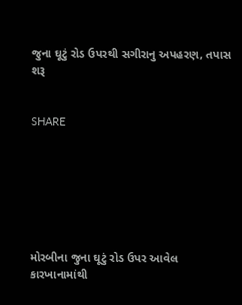જુના ઘૂટું રોડ ઉપરથી સગીરાનુ અપહરણ, તપાસ શરૂ


SHARE







મોરબીના જુના ઘૂટું રોડ ઉપર આવેલ કારખાનામાંથી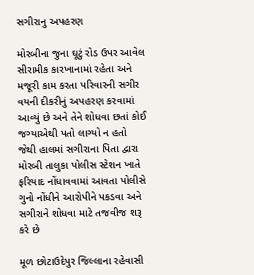સગીરાનુ અપહરણ

મોરબીના જુના ઘૂટું રોડ ઉપર આવેલ સીરામીક કારખાનામાં રહેતા અને મજૂરી કામ કરતા પરિવારની સગીર વયની દીકરીનું અપહરણ કરવામાં આવ્યું છે અને તેને શોધવા છતાં કોઈ જગ્યાએથી પતો લાગ્યો ન હતો જેથી હાલમાં સગીરાના પિતા દ્વારા મોરબી તાલુકા પોલીસ સ્ટેશન ખાતે ફરિયાદ નોંધાવવામાં આવતા પોલીસે ગુનો નોંધીને આરોપીને પકડવા અને સગીરાને શોધવા માટે તજવીજ શરૂ કરે છે

મૂળ છોટાઉદેપુર જિલ્લાના રહેવાસી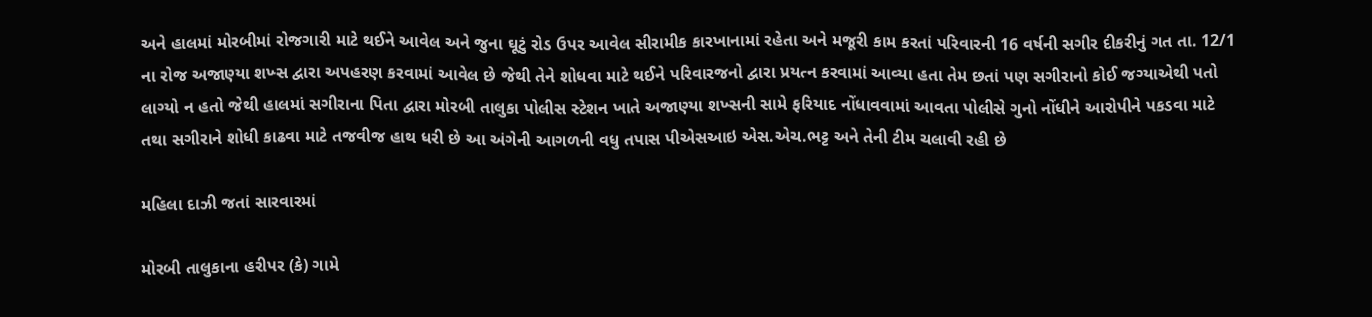અને હાલમાં મોરબીમાં રોજગારી માટે થઈને આવેલ અને જુના ઘૂટું રોડ ઉપર આવેલ સીરામીક કારખાનામાં રહેતા અને મજૂરી કામ કરતાં પરિવારની 16 વર્ષની સગીર દીકરીનું ગત તા. 12/1 ના રોજ અજાણ્યા શખ્સ દ્વારા અપહરણ કરવામાં આવેલ છે જેથી તેને શોધવા માટે થઈને પરિવારજનો દ્વારા પ્રયત્ન કરવામાં આવ્યા હતા તેમ છતાં પણ સગીરાનો કોઈ જગ્યાએથી પતો લાગ્યો ન હતો જેથી હાલમાં સગીરાના પિતા દ્વારા મોરબી તાલુકા પોલીસ સ્ટેશન ખાતે અજાણ્યા શખ્સની સામે ફરિયાદ નોંધાવવામાં આવતા પોલીસે ગુનો નોંધીને આરોપીને પકડવા માટે તથા સગીરાને શોધી કાઢવા માટે તજવીજ હાથ ધરી છે આ અંગેની આગળની વધુ તપાસ પીએસઆઇ એસ.એચ.ભટ્ટ અને તેની ટીમ ચલાવી રહી છે

મહિલા દાઝી જતાં સારવારમાં

મોરબી તાલુકાના હરીપર (કે) ગામે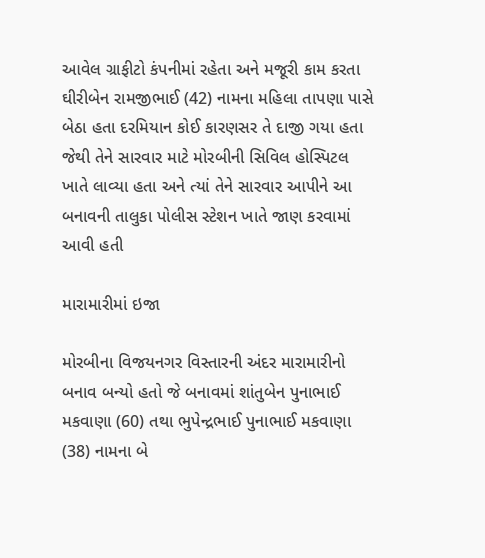આવેલ ગ્રાફીટો કંપનીમાં રહેતા અને મજૂરી કામ કરતા ઘીરીબેન રામજીભાઈ (42) નામના મહિલા તાપણા પાસે બેઠા હતા દરમિયાન કોઈ કારણસર તે દાજી ગયા હતા જેથી તેને સારવાર માટે મોરબીની સિવિલ હોસ્પિટલ ખાતે લાવ્યા હતા અને ત્યાં તેને સારવાર આપીને આ બનાવની તાલુકા પોલીસ સ્ટેશન ખાતે જાણ કરવામાં આવી હતી

મારામારીમાં ઇજા

મોરબીના વિજયનગર વિસ્તારની અંદર મારામારીનો બનાવ બન્યો હતો જે બનાવમાં શાંતુબેન પુનાભાઈ મકવાણા (60) તથા ભુપેન્દ્રભાઈ પુનાભાઈ મકવાણા (38) નામના બે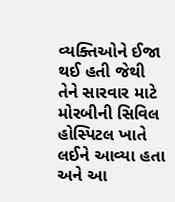વ્યક્તિઓને ઈજા થઈ હતી જેથી તેને સારવાર માટે મોરબીની સિવિલ હોસ્પિટલ ખાતે લઈને આવ્યા હતા અને આ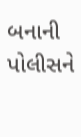બનાની પોલીસને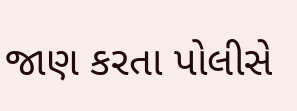જાણ કરતા પોલીસે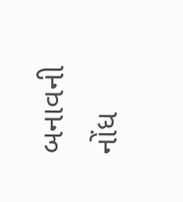બનાવની નોંધ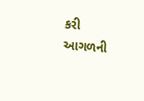કરી આગળની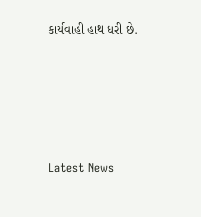કાર્યવાહી હાથ ધરી છે.






Latest News